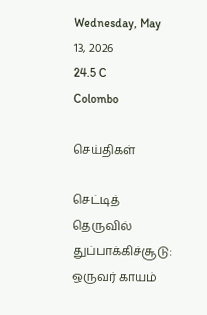Wednesday, May 13, 2026
24.5 C
Colombo

செய்திகள்

செட்டித் தெருவில் துப்பாக்கிச்சூடு: ஒருவர் காயம்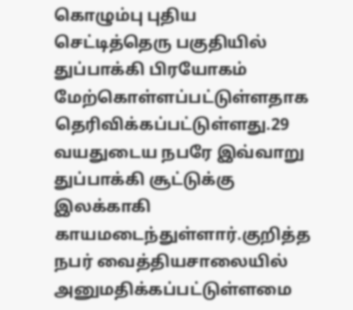கொழும்பு புதிய செட்டித்தெரு பகுதியில் துப்பாக்கி பிரயோகம் மேற்கொள்ளப்பட்டுள்ளதாக தெரிவிக்கப்பட்டுள்ளது.29 வயதுடைய நபரே இவ்வாறு துப்பாக்கி சூட்டுக்கு இலக்காகி காயமடைந்துள்ளார்.குறித்த நபர் வைத்தியசாலையில் அனுமதிக்கப்பட்டுள்ளமை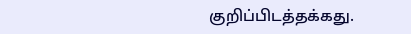குறிப்பிடத்தக்கது.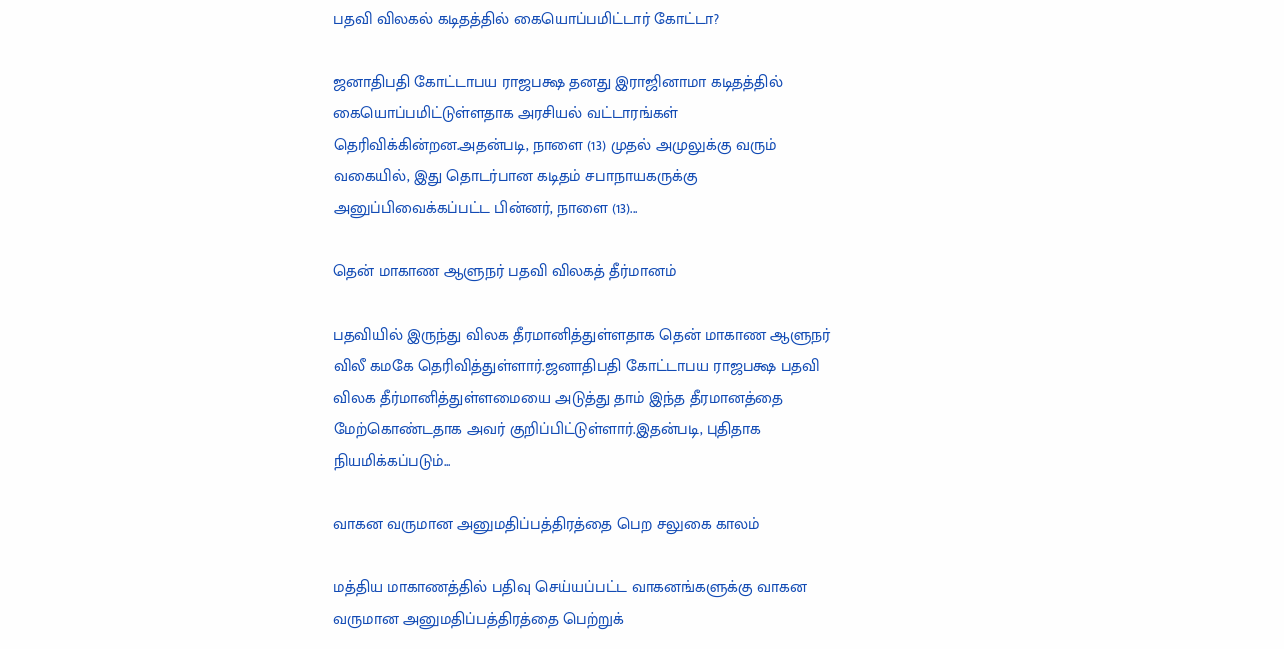பதவி விலகல் கடிதத்தில் கையொப்பமிட்டார் கோட்டா?

ஜனாதிபதி கோட்டாபய ராஜபக்ஷ தனது இராஜினாமா கடிதத்தில் கையொப்பமிட்டுள்ளதாக அரசியல் வட்டாரங்கள் தெரிவிக்கின்றன.அதன்படி, நாளை (13) முதல் அமுலுக்கு வரும் வகையில், இது தொடர்பான கடிதம் சபாநாயகருக்கு அனுப்பிவைக்கப்பட்ட பின்னர், நாளை (13)...

தென் மாகாண ஆளுநர் பதவி விலகத் தீர்மானம்

பதவியில் இருந்து விலக தீரமானித்துள்ளதாக தென் மாகாண ஆளுநர் விலீ கமகே தெரிவித்துள்ளார்.ஜனாதிபதி கோட்டாபய ராஜபக்ஷ பதவி விலக தீர்மானித்துள்ளமையை அடுத்து தாம் இந்த தீரமானத்தை மேற்கொண்டதாக அவர் குறிப்பிட்டுள்ளார்.இதன்படி, புதிதாக நியமிக்கப்படும்...

வாகன வருமான அனுமதிப்பத்திரத்தை பெற சலுகை காலம்

மத்திய மாகாணத்தில் பதிவு செய்யப்பட்ட வாகனங்களுக்கு வாகன வருமான அனுமதிப்பத்திரத்தை பெற்றுக்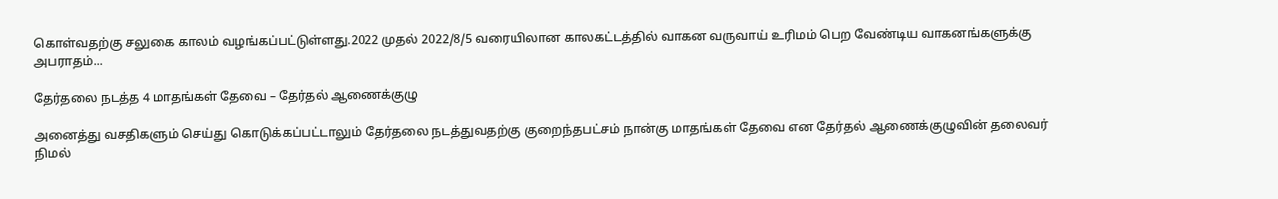கொள்வதற்கு சலுகை காலம் வழங்கப்பட்டுள்ளது.2022 முதல் 2022/8/5 வரையிலான காலகட்டத்தில் வாகன வருவாய் உரிமம் பெற வேண்டிய வாகனங்களுக்கு அபராதம்...

தேர்தலை நடத்த 4 மாதங்கள் தேவை – தேர்தல் ஆணைக்குழு

அனைத்து வசதிகளும் செய்து கொடுக்கப்பட்டாலும் தேர்தலை நடத்துவதற்கு குறைந்தபட்சம் நான்கு மாதங்கள் தேவை என தேர்தல் ஆணைக்குழுவின் தலைவர் நிமல்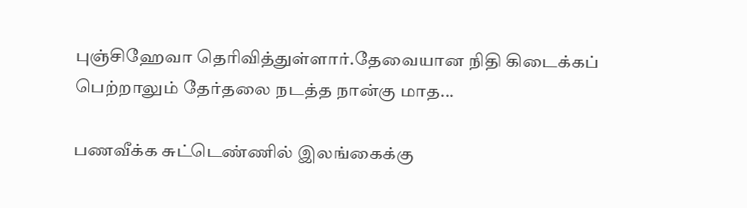புஞ்சிஹேவா தெரிவித்துள்ளார்.தேவையான நிதி கிடைக்கப் பெற்றாலும் தேர்தலை நடத்த நான்கு மாத...

பணவீக்க சுட்டெண்ணில் இலங்கைக்கு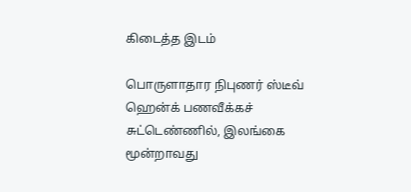கிடைத்த இடம்

பொருளாதார நிபுணர் ஸ்டீவ் ஹென்க் பணவீக்கச் சுட்டெண்ணில், இலங்கை மூன்றாவது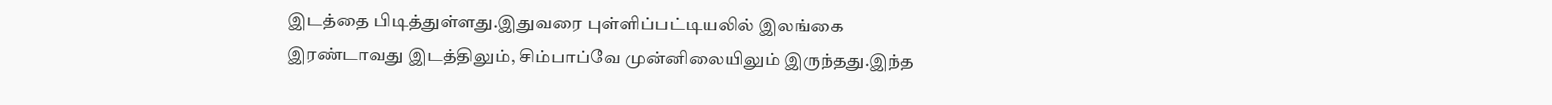இடத்தை பிடித்துள்ளது.இதுவரை புள்ளிப்பட்டியலில் இலங்கை இரண்டாவது இடத்திலும், சிம்பாப்வே முன்னிலையிலும் இருந்தது.இந்த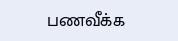பணவீக்க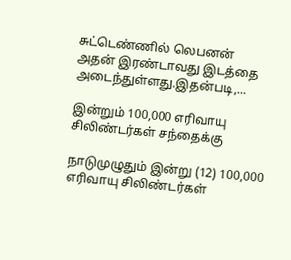சுட்டெண்ணில் லெபனன் அதன் இரண்டாவது இடத்தை அடைந்துள்ளது.இதன்படி,...

இன்றும் 100,000 எரிவாயு சிலிண்டர்கள் சந்தைக்கு

நாடுமுழுதும் இன்று (12) 100,000 எரிவாயு சிலிண்டர்கள்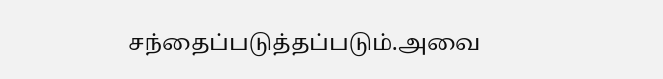சந்தைப்படுத்தப்படும்.அவை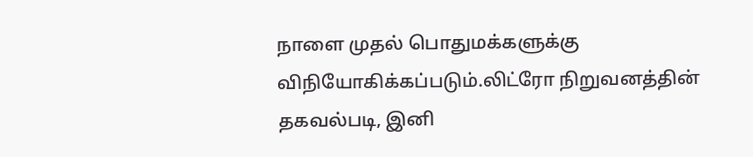நாளை முதல் பொதுமக்களுக்கு விநியோகிக்கப்படும்.லிட்ரோ நிறுவனத்தின் தகவல்படி, இனி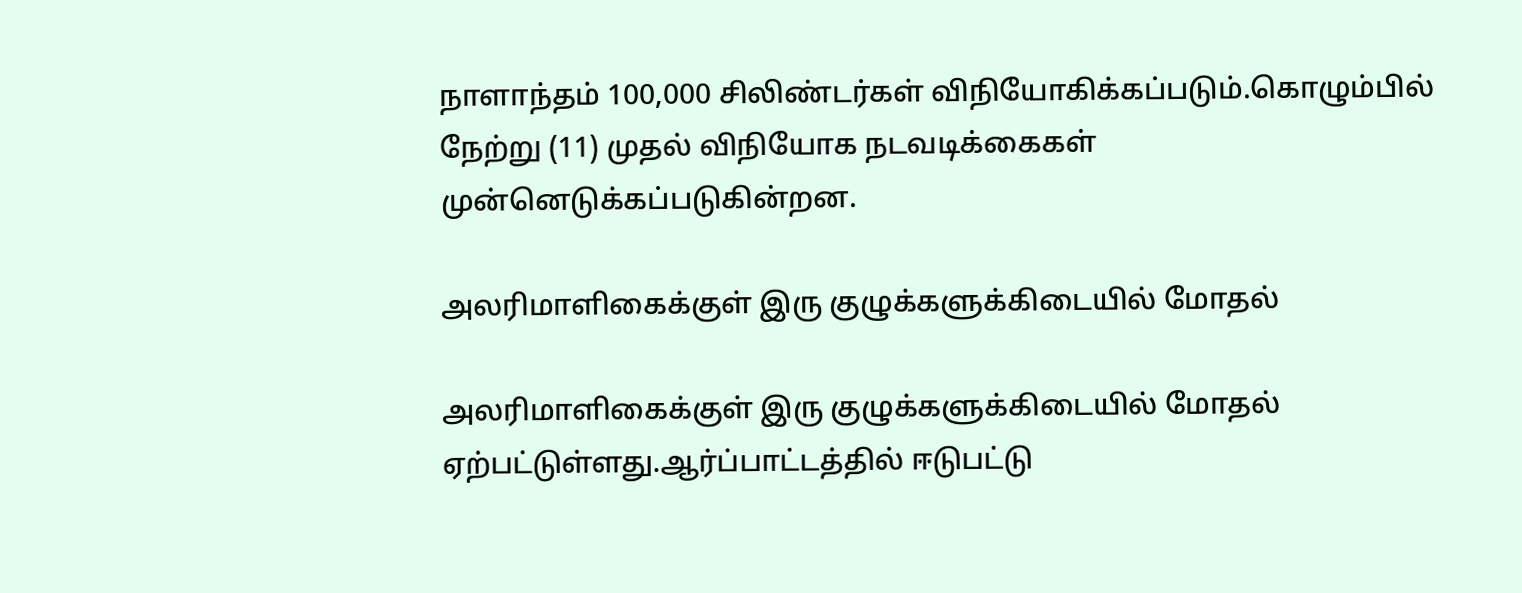நாளாந்தம் 100,000 சிலிண்டர்கள் விநியோகிக்கப்படும்.கொழும்பில் நேற்று (11) முதல் விநியோக நடவடிக்கைகள் முன்னெடுக்கப்படுகின்றன.

அலரிமாளிகைக்குள் இரு குழுக்களுக்கிடையில் மோதல்

அலரிமாளிகைக்குள் இரு குழுக்களுக்கிடையில் மோதல் ஏற்பட்டுள்ளது.ஆர்ப்பாட்டத்தில் ஈடுபட்டு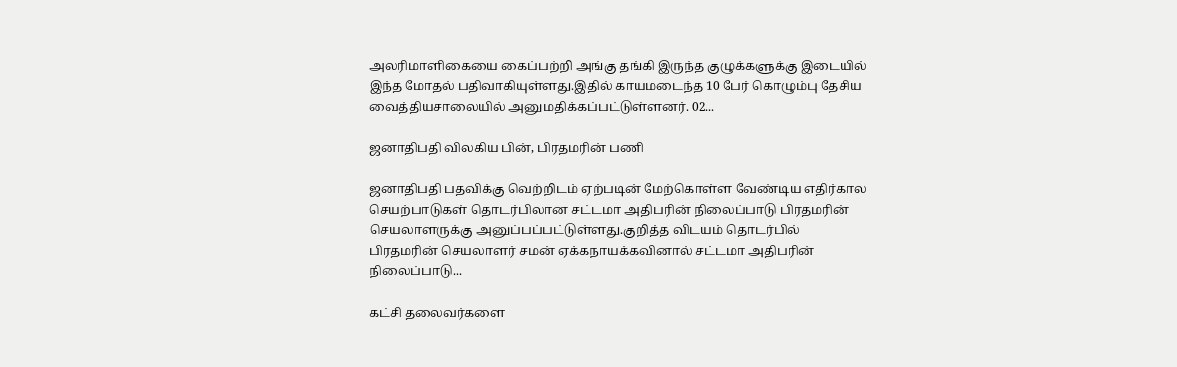அலரிமாளிகையை கைப்பற்றி அங்கு தங்கி இருந்த குழுக்களுக்கு இடையில் இந்த மோதல் பதிவாகியுள்ளது.இதில் காயமடைந்த 10 பேர் கொழும்பு தேசிய வைத்தியசாலையில் அனுமதிக்கப்பட்டுள்ளனர். 02...

ஜனாதிபதி விலகிய பின், பிரதமரின் பணி

ஜனாதிபதி பதவிக்கு வெற்றிடம் ஏற்படின் மேற்கொள்ள வேண்டிய எதிர்கால செயற்பாடுகள் தொடர்பிலான சட்டமா அதிபரின் நிலைப்பாடு பிரதமரின் செயலாளருக்கு அனுப்பப்பட்டுள்ளது.குறித்த விடயம் தொடர்பில் பிரதமரின் செயலாளர் சமன் ஏக்கநாயக்கவினால் சட்டமா அதிபரின் நிலைப்பாடு...

கட்சி தலைவர்களை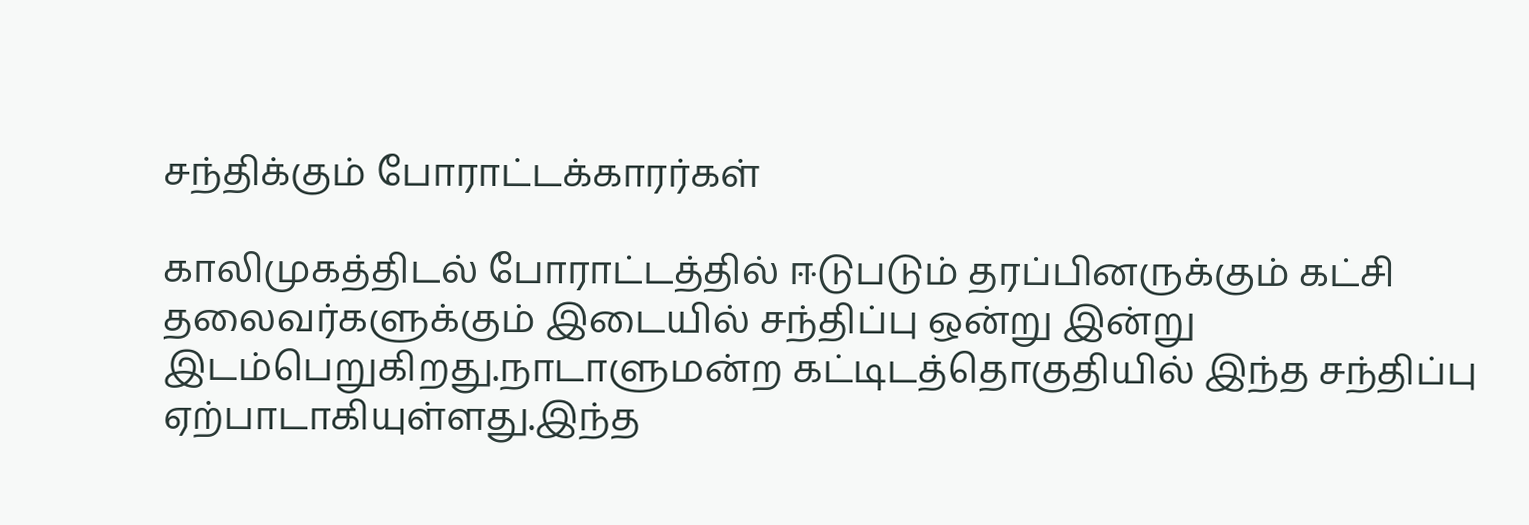சந்திக்கும் போராட்டக்காரர்கள்

காலிமுகத்திடல் போராட்டத்தில் ஈடுபடும் தரப்பினருக்கும் கட்சி தலைவர்களுக்கும் இடையில் சந்திப்பு ஒன்று இன்று இடம்பெறுகிறது.நாடாளுமன்ற கட்டிடத்தொகுதியில் இந்த சந்திப்பு ஏற்பாடாகியுள்ளது.இந்த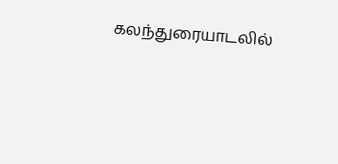கலந்துரையாடலில்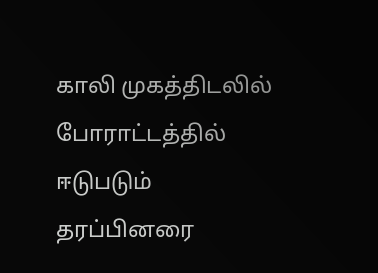காலி முகத்திடலில் போராட்டத்தில் ஈடுபடும் தரப்பினரை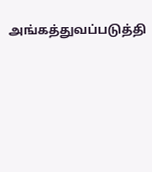அங்கத்துவப்படுத்தி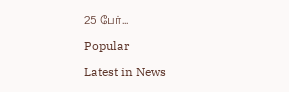25 பேர்...

Popular

Latest in News